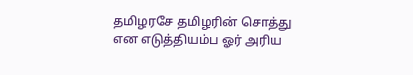தமிழரசே தமிழரின் சொத்து என எடுத்தியம்ப ஓர் அரிய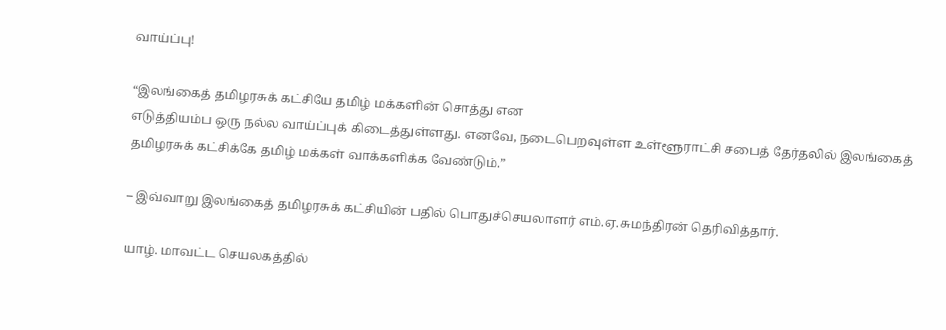வாய்ப்பு!

“இலங்கைத் தமிழரசுக் கட்சியே தமிழ் மக்களின் சொத்து என
எடுத்தியம்ப ஒரு நல்ல வாய்ப்புக் கிடைத்துள்ளது. எனவே, நடைபெறவுள்ள உள்ளூராட்சி சபைத் தேர்தலில் இலங்கைத் தமிழரசுக் கட்சிக்கே தமிழ் மக்கள் வாக்களிக்க வேண்டும்.”

– இவ்வாறு இலங்கைத் தமிழரசுக் கட்சியின் பதில் பொதுச்செயலாளர் எம்.ஏ.சுமந்திரன் தெரிவித்தார்.

யாழ். மாவட்ட செயலகத்தில்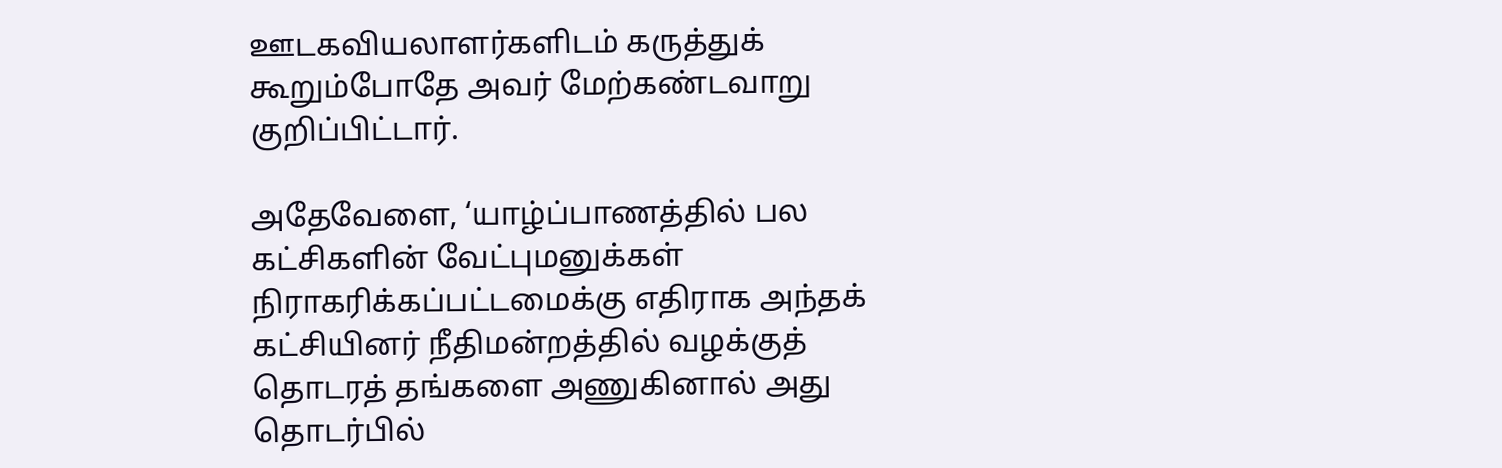ஊடகவியலாளர்களிடம் கருத்துக் கூறும்போதே அவர் மேற்கண்டவாறு குறிப்பிட்டார்.

அதேவேளை, ‘யாழ்ப்பாணத்தில் பல கட்சிகளின் வேட்புமனுக்கள் நிராகரிக்கப்பட்டமைக்கு எதிராக அந்தக் கட்சியினர் நீதிமன்றத்தில் வழக்குத் தொடரத் தங்களை அணுகினால் அது தொடர்பில்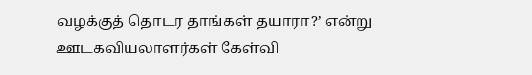வழக்குத் தொடர தாங்கள் தயாரா?’ என்று ஊடகவியலாளர்கள் கேள்வி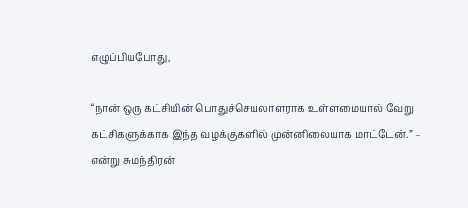எழுப்பியபோது,

“நான் ஒரு கட்சியின் பொதுச்செயலாளராக உள்ளமையால் வேறு கட்சிகளுக்காக இந்த வழக்குகளில் முன்னிலையாக மாட்டேன்.” – என்று சுமந்திரன்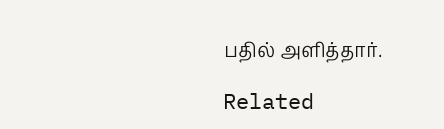பதில் அளித்தார்.

Related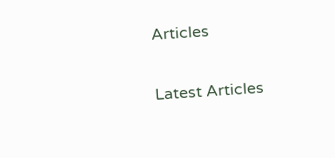Articles

Latest Articles